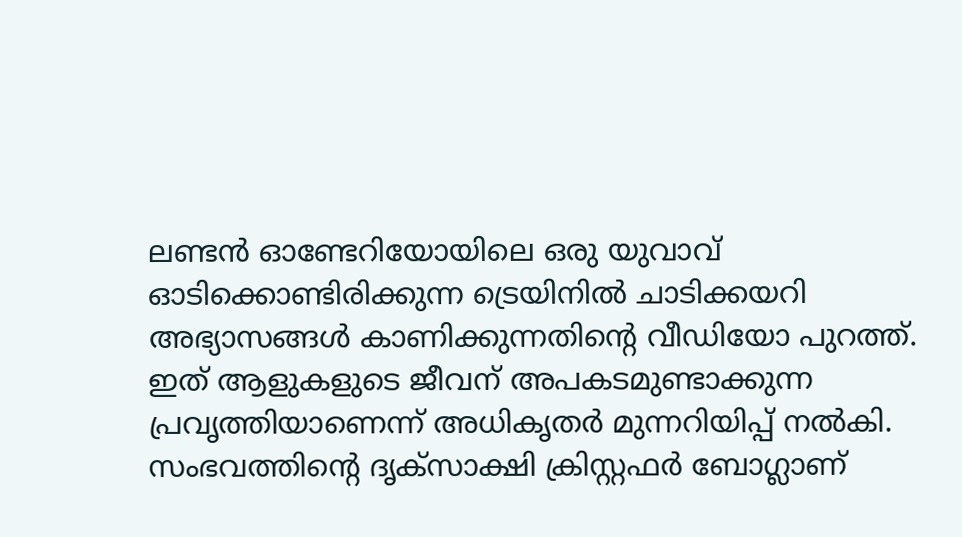ലണ്ടൻ ഓണ്ടേറിയോയിലെ ഒരു യുവാവ് ഓടിക്കൊണ്ടിരിക്കുന്ന ട്രെയിനിൽ ചാടിക്കയറി അഭ്യാസങ്ങൾ കാണിക്കുന്നതിന്റെ വീഡിയോ പുറത്ത്. ഇത് ആളുകളുടെ ജീവന് അപകടമുണ്ടാക്കുന്ന പ്രവൃത്തിയാണെന്ന് അധികൃതർ മുന്നറിയിപ്പ് നൽകി. സംഭവത്തിന്റെ ദൃക്സാക്ഷി ക്രിസ്റ്റഫർ ബോഗ്ലാണ്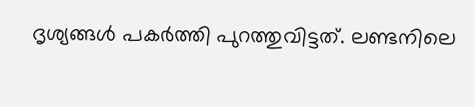ദൃശ്യങ്ങൾ പകർത്തി പുറത്തുവിട്ടത്. ലണ്ടനിലെ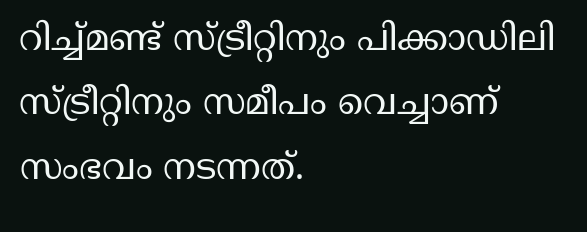റിച്ച്മണ്ട് സ്ട്രീറ്റിനും പിക്കാഡിലി സ്ട്രീറ്റിനും സമീപം വെച്ചാണ് സംഭവം നടന്നത്.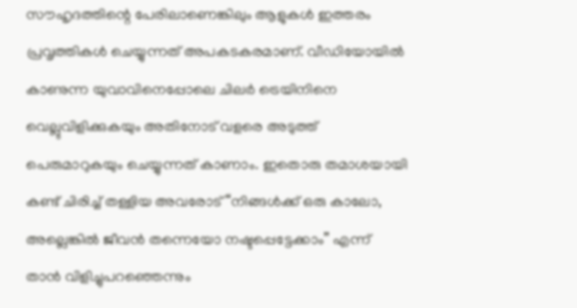സൗഹൃദത്തിന്റെ പേരിലാണെങ്കിലും ആളുകൾ ഇത്തരം പ്രവൃത്തികൾ ചെയ്യുന്നത് അപകടകരമാണ്. വീഡിയോയിൽ കാണുന്ന യുവാവിനെപ്പോലെ ചിലർ ട്രെയിനിനെ വെല്ലുവിളിക്കുകയും അതിനോട് വളരെ അടുത്ത് പെരുമാറുകയും ചെയ്യുന്നത് കാണാം. ഇതൊരു തമാശയായി കണ്ട് ചിരിച്ച് തള്ളിയ അവരോട് “നിങ്ങൾക്ക് ഒരു കാലോ, അല്ലെങ്കിൽ ജീവൻ തന്നെയോ നഷ്ടപ്പെട്ടേക്കാം” എന്ന് താൻ വിളിച്ചുപറഞ്ഞെന്നും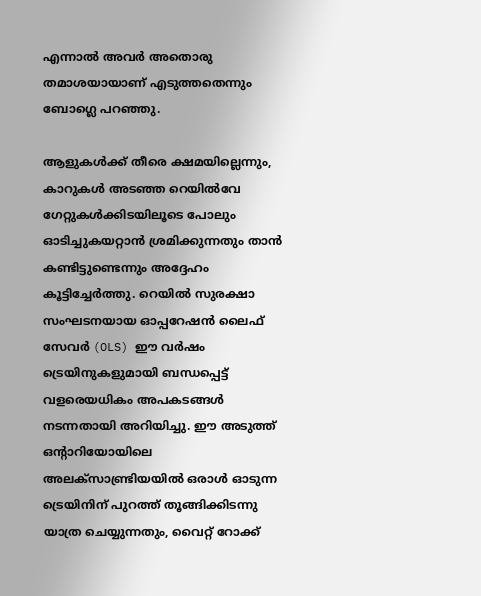എന്നാൽ അവർ അതൊരു തമാശയായാണ് എടുത്തതെന്നും ബോഗ്ലെ പറഞ്ഞു.

ആളുകൾക്ക് തീരെ ക്ഷമയില്ലെന്നും, കാറുകൾ അടഞ്ഞ റെയിൽവേ ഗേറ്റുകൾക്കിടയിലൂടെ പോലും ഓടിച്ചുകയറ്റാൻ ശ്രമിക്കുന്നതും താൻ കണ്ടിട്ടുണ്ടെന്നും അദ്ദേഹം കൂട്ടിച്ചേർത്തു. റെയിൽ സുരക്ഷാ സംഘടനയായ ഓപ്പറേഷൻ ലൈഫ് സേവർ (OLS) ഈ വർഷം ട്രെയിനുകളുമായി ബന്ധപ്പെട്ട് വളരെയധികം അപകടങ്ങൾ നടന്നതായി അറിയിച്ചു. ഈ അടുത്ത് ഒന്റാറിയോയിലെ അലക്സാണ്ട്രിയയിൽ ഒരാൾ ഓടുന്ന ട്രെയിനിന് പുറത്ത് തൂങ്ങിക്കിടന്നു യാത്ര ചെയ്യുന്നതും, വൈറ്റ് റോക്ക്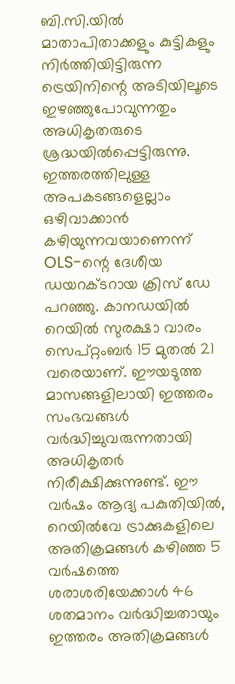ബി.സി.യിൽ മാതാപിതാക്കളും കുട്ടികളും നിർത്തിയിട്ടിരുന്ന ട്രെയിനിന്റെ അടിയിലൂടെ ഇഴഞ്ഞുപോവുന്നതും അധികൃതരുടെ ശ്രദ്ധയിൽപ്പെട്ടിരുന്നു.
ഇത്തരത്തിലുള്ള അപകടങ്ങളെല്ലാം ഒഴിവാക്കാൻ കഴിയുന്നവയാണെന്ന് OLS-ന്റെ ദേശീയ ഡയറക്ടറായ ക്രിസ് ഡേ പറഞ്ഞു. കാനഡയിൽ റെയിൽ സുരക്ഷാ വാരം സെപ്റ്റംബർ 15 മുതൽ 21 വരെയാണ്. ഈയടുത്ത മാസങ്ങളിലായി ഇത്തരം സംഭവങ്ങൾ വർദ്ധിച്ചുവരുന്നതായി അധികൃതർ നിരീക്ഷിക്കുന്നുണ്ട്. ഈ വർഷം ആദ്യ പകുതിയിൽ, റെയിൽവേ ട്രാക്കുകളിലെ അതിക്രമങ്ങൾ കഴിഞ്ഞ 5 വർഷത്തെ ശരാശരിയേക്കാൾ 46 ശതമാനം വർദ്ധിച്ചതായും ഇത്തരം അതിക്രമങ്ങൾ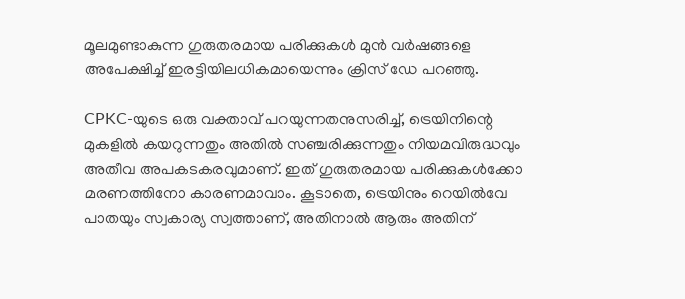മൂലമുണ്ടാകുന്ന ഗുരുതരമായ പരിക്കുകൾ മുൻ വർഷങ്ങളെ അപേക്ഷിച്ച് ഇരട്ടിയിലധികമായെന്നും ക്രിസ് ഡേ പറഞ്ഞു.

CPKC-യുടെ ഒരു വക്താവ് പറയുന്നതനുസരിച്ച്, ട്രെയിനിന്റെ മുകളിൽ കയറുന്നതും അതിൽ സഞ്ചരിക്കുന്നതും നിയമവിരുദ്ധവും അതീവ അപകടകരവുമാണ്. ഇത് ഗുരുതരമായ പരിക്കുകൾക്കോ മരണത്തിനോ കാരണമാവാം. കൂടാതെ, ട്രെയിനും റെയിൽവേ പാതയും സ്വകാര്യ സ്വത്താണ്, അതിനാൽ ആരും അതിന്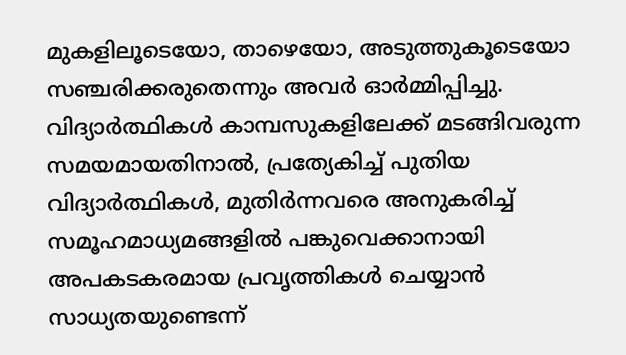മുകളിലൂടെയോ, താഴെയോ, അടുത്തുകൂടെയോ സഞ്ചരിക്കരുതെന്നും അവർ ഓർമ്മിപ്പിച്ചു.
വിദ്യാർത്ഥികൾ കാമ്പസുകളിലേക്ക് മടങ്ങിവരുന്ന സമയമായതിനാൽ, പ്രത്യേകിച്ച് പുതിയ വിദ്യാർത്ഥികൾ, മുതിർന്നവരെ അനുകരിച്ച് സമൂഹമാധ്യമങ്ങളിൽ പങ്കുവെക്കാനായി അപകടകരമായ പ്രവൃത്തികൾ ചെയ്യാൻ സാധ്യതയുണ്ടെന്ന്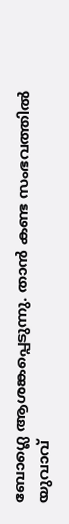ബോഗ്ലെ ആശങ്കപ്പെടുന്നു. താൻ കണ്ട സംഭവത്തിൽ യുവാവ്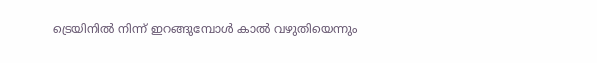ട്രെയിനിൽ നിന്ന് ഇറങ്ങുമ്പോൾ കാൽ വഴുതിയെന്നും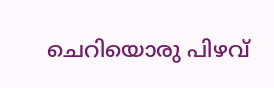ചെറിയൊരു പിഴവ്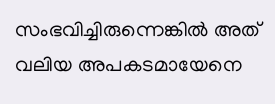സംഭവിച്ചിരുന്നെങ്കിൽ അത് വലിയ അപകടമായേനെ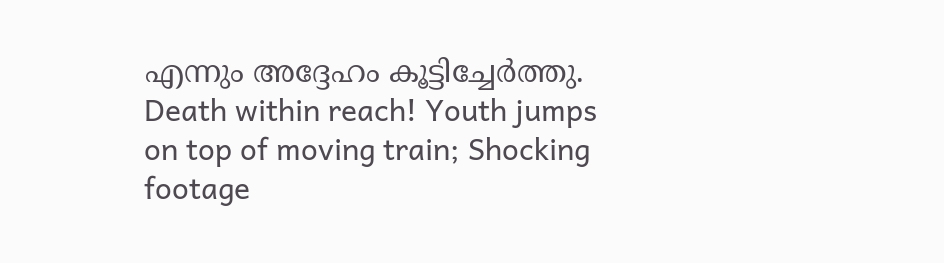എന്നും അദ്ദേഹം കൂട്ടിച്ചേർത്തു.
Death within reach! Youth jumps on top of moving train; Shocking footage